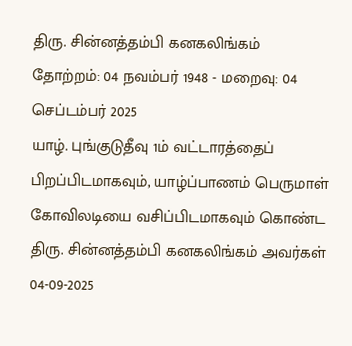திரு. சின்னத்தம்பி கனகலிங்கம்
தோற்றம்: 04 நவம்பர் 1948 - மறைவு: 04 செப்டம்பர் 2025
யாழ். புங்குடுதீவு 1ம் வட்டாரத்தைப் பிறப்பிடமாகவும், யாழ்ப்பாணம் பெருமாள் கோவிலடியை வசிப்பிடமாகவும் கொண்ட திரு. சின்னத்தம்பி கனகலிங்கம் அவர்கள் 04-09-2025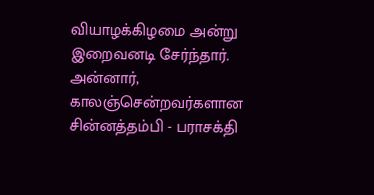வியாழக்கிழமை அன்று இறைவனடி சேர்ந்தார்.
அன்னார், காலஞ்சென்றவர்களான சின்னத்தம்பி - பராசக்தி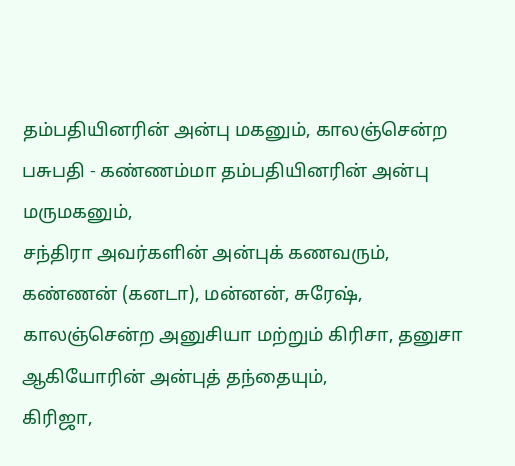தம்பதியினரின் அன்பு மகனும், காலஞ்சென்ற பசுபதி - கண்ணம்மா தம்பதியினரின் அன்பு மருமகனும்,
சந்திரா அவர்களின் அன்புக் கணவரும்,
கண்ணன் (கனடா), மன்னன், சுரேஷ், காலஞ்சென்ற அனுசியா மற்றும் கிரிசா, தனுசா ஆகியோரின் அன்புத் தந்தையும்,
கிரிஜா,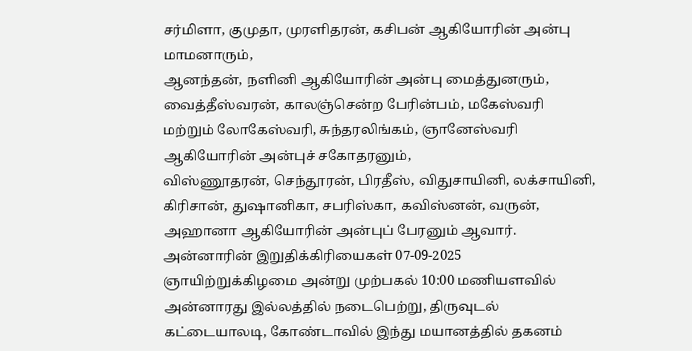சர்மிளா, குமுதா, முரளிதரன், கசிபன் ஆகியோரின் அன்பு மாமனாரும்,
ஆனந்தன், நளினி ஆகியோரின் அன்பு மைத்துனரும்,
வைத்தீஸ்வரன், காலஞ்சென்ற பேரின்பம், மகேஸ்வரி மற்றும் லோகேஸ்வரி, சுந்தரலிங்கம், ஞானேஸ்வரி ஆகியோரின் அன்புச் சகோதரனும்,
விஸ்ணூதரன், செந்தூரன், பிரதீஸ், விதுசாயினி, லக்சாயினி, கிரிசான், துஷானிகா, சபரிஸ்கா, கவிஸ்னன், வருன், அஹானா ஆகியோரின் அன்புப் பேரனும் ஆவார்.
அன்னாரின் இறுதிக்கிரியைகள் 07-09-2025 ஞாயிற்றுக்கிழமை அன்று முற்பகல் 10:00 மணியளவில் அன்னாரது இல்லத்தில் நடைபெற்று, திருவுடல் கட்டையாலடி, கோண்டாவில் இந்து மயானத்தில் தகனம்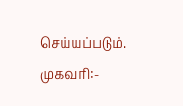செய்யப்படும்.
முகவரி:-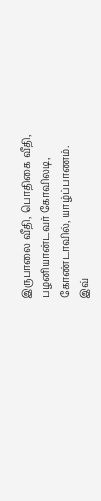இருபாலை வீதி, பொதிகை வீதி,
பழனியான்டவர் கோவிலடி,
கோண்டாவில், யாழ்ப்பாணம்.
இவ்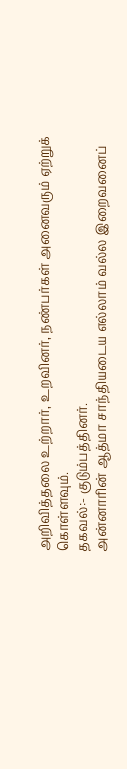அறிவித்தலை உற்றார், உறவினர், நண்பர்கள் அனைவரும் ஏற்றுக் கொள்ளவும்.
தகவல்:- குடும்பத்தினர்.
அன்னாரின் ஆத்மா சாந்தியடைய எல்லாம் வல்ல இறைவனைப்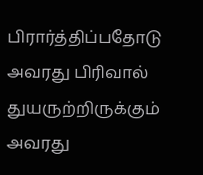பிரார்த்திப்பதோடு அவரது பிரிவால் துயருற்றிருக்கும் அவரது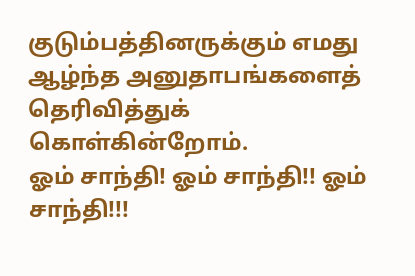குடும்பத்தினருக்கும் எமது ஆழ்ந்த அனுதாபங்களைத் தெரிவித்துக் கொள்கின்றோம்.
ஓம் சாந்தி! ஓம் சாந்தி!! ஓம் சாந்தி!!!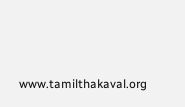www.tamilthakaval.org